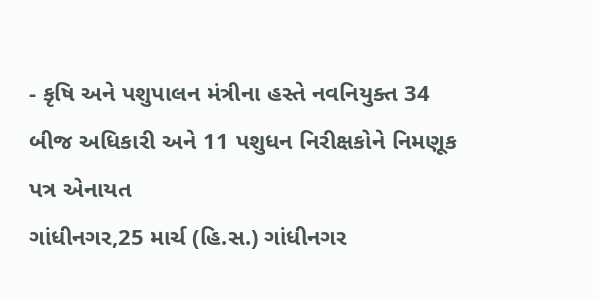- કૃષિ અને પશુપાલન મંત્રીના હસ્તે નવનિયુક્ત 34 બીજ અધિકારી અને 11 પશુધન નિરીક્ષકોને નિમણૂક પત્ર એનાયત
ગાંધીનગર,25 માર્ચ (હિ.સ.) ગાંધીનગર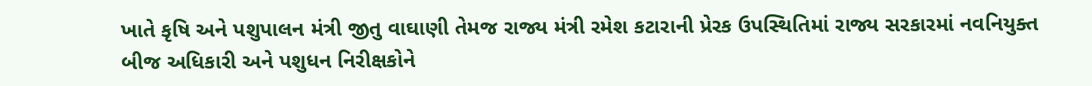ખાતે કૃષિ અને પશુપાલન મંત્રી જીતુ વાઘાણી તેમજ રાજ્ય મંત્રી રમેશ કટારાની પ્રેરક ઉપસ્થિતિમાં રાજ્ય સરકારમાં નવનિયુક્ત બીજ અધિકારી અને પશુધન નિરીક્ષકોને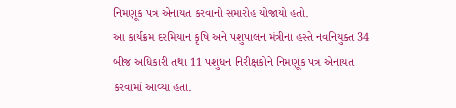નિમણૂક પત્ર એનાયત કરવાનો સમારોહ યોજાયો હતો.
આ કાર્યક્રમ દરમિયાન કૃષિ અને પશુપાલન મંત્રીના હસ્તે નવનિયુક્ત 34 બીજ અધિકારી તથા 11 પશુધન નિરીક્ષકોને નિમણૂક પત્ર એનાયત કરવામાં આવ્યા હતા.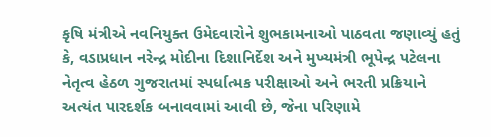કૃષિ મંત્રીએ નવનિયુક્ત ઉમેદવારોને શુભકામનાઓ પાઠવતા જણાવ્યું હતું કે, વડાપ્રધાન નરેન્દ્ર મોદીના દિશાનિર્દેશ અને મુખ્યમંત્રી ભૂપેન્દ્ર પટેલના નેતૃત્વ હેઠળ ગુજરાતમાં સ્પર્ધાત્મક પરીક્ષાઓ અને ભરતી પ્રક્રિયાને અત્યંત પારદર્શક બનાવવામાં આવી છે, જેના પરિણામે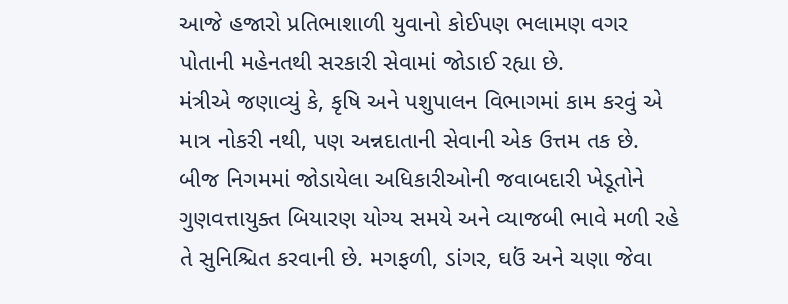આજે હજારો પ્રતિભાશાળી યુવાનો કોઈપણ ભલામણ વગર પોતાની મહેનતથી સરકારી સેવામાં જોડાઈ રહ્યા છે.
મંત્રીએ જણાવ્યું કે, કૃષિ અને પશુપાલન વિભાગમાં કામ કરવું એ માત્ર નોકરી નથી, પણ અન્નદાતાની સેવાની એક ઉત્તમ તક છે. બીજ નિગમમાં જોડાયેલા અધિકારીઓની જવાબદારી ખેડૂતોને ગુણવત્તાયુક્ત બિયારણ યોગ્ય સમયે અને વ્યાજબી ભાવે મળી રહે તે સુનિશ્ચિત કરવાની છે. મગફળી, ડાંગર, ઘઉં અને ચણા જેવા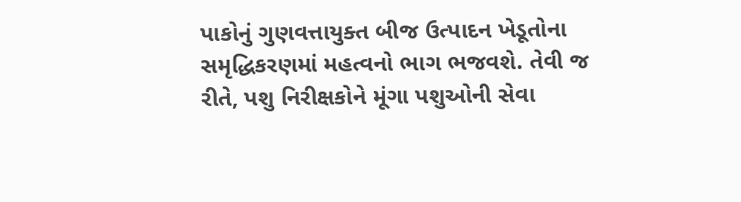પાકોનું ગુણવત્તાયુક્ત બીજ ઉત્પાદન ખેડૂતોના સમૃદ્ધિકરણમાં મહત્વનો ભાગ ભજવશે. તેવી જ રીતે, પશુ નિરીક્ષકોને મૂંગા પશુઓની સેવા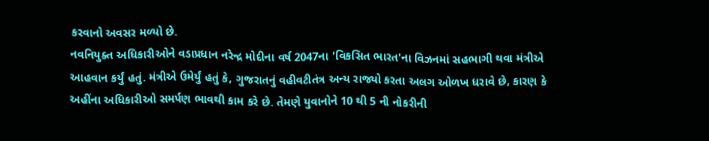કરવાનો અવસર મળ્યો છે.
નવનિયુક્ત અધિકારીઓને વડાપ્રધાન નરેન્દ્ર મોદીના વર્ષ 2047ના 'વિકસિત ભારત'ના વિઝનમાં સહભાગી થવા મંત્રીએ આહવાન કર્યું હતું. મંત્રીએ ઉમેર્યું હતું કે, ગુજરાતનું વહીવટીતંત્ર અન્ય રાજ્યો કરતા અલગ ઓળખ ધરાવે છે, કારણ કે અહીંના અધિકારીઓ સમર્પણ ભાવથી કામ કરે છે. તેમણે યુવાનોને 10 થી 5 ની નોકરીની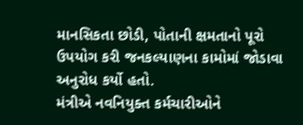માનસિકતા છોડી, પોતાની ક્ષમતાનો પૂરો ઉપયોગ કરી જનકલ્યાણના કામોમાં જોડાવા અનુરોધ કર્યો હતો.
મંત્રીએ નવનિયુક્ત કર્મચારીઓને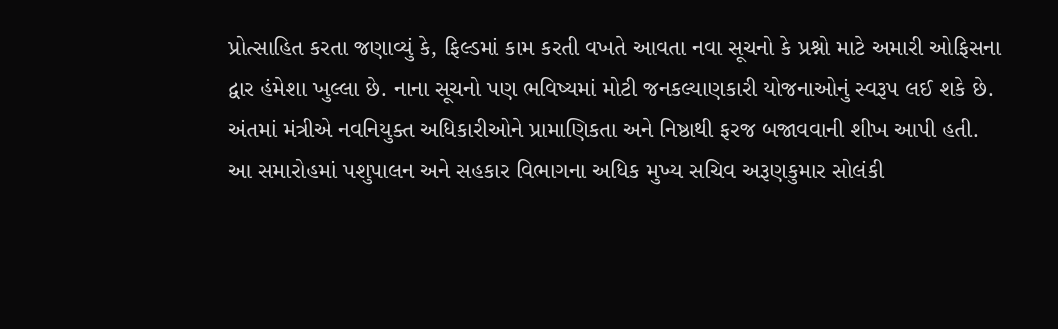પ્રોત્સાહિત કરતા જણાવ્યું કે, ફિલ્ડમાં કામ કરતી વખતે આવતા નવા સૂચનો કે પ્રશ્નો માટે અમારી ઓફિસના દ્વાર હંમેશા ખુલ્લા છે. નાના સૂચનો પણ ભવિષ્યમાં મોટી જનકલ્યાણકારી યોજનાઓનું સ્વરૂપ લઈ શકે છે. અંતમાં મંત્રીએ નવનિયુક્ત અધિકારીઓને પ્રામાણિકતા અને નિષ્ઠાથી ફરજ બજાવવાની શીખ આપી હતી.
આ સમારોહમાં પશુપાલન અને સહકાર વિભાગના અધિક મુખ્ય સચિવ અરૂણકુમાર સોલંકી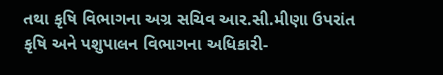તથા કૃષિ વિભાગના અગ્ર સચિવ આર.સી.મીણા ઉપરાંત કૃષિ અને પશુપાલન વિભાગના અધિકારી-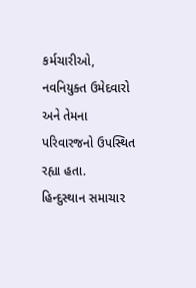કર્મચારીઓ, નવનિયુક્ત ઉમેદવારો અને તેમના પરિવારજનો ઉપસ્થિત રહ્યા હતા.
હિન્દુસ્થાન સમાચાર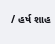/ હર્ષ શાહ